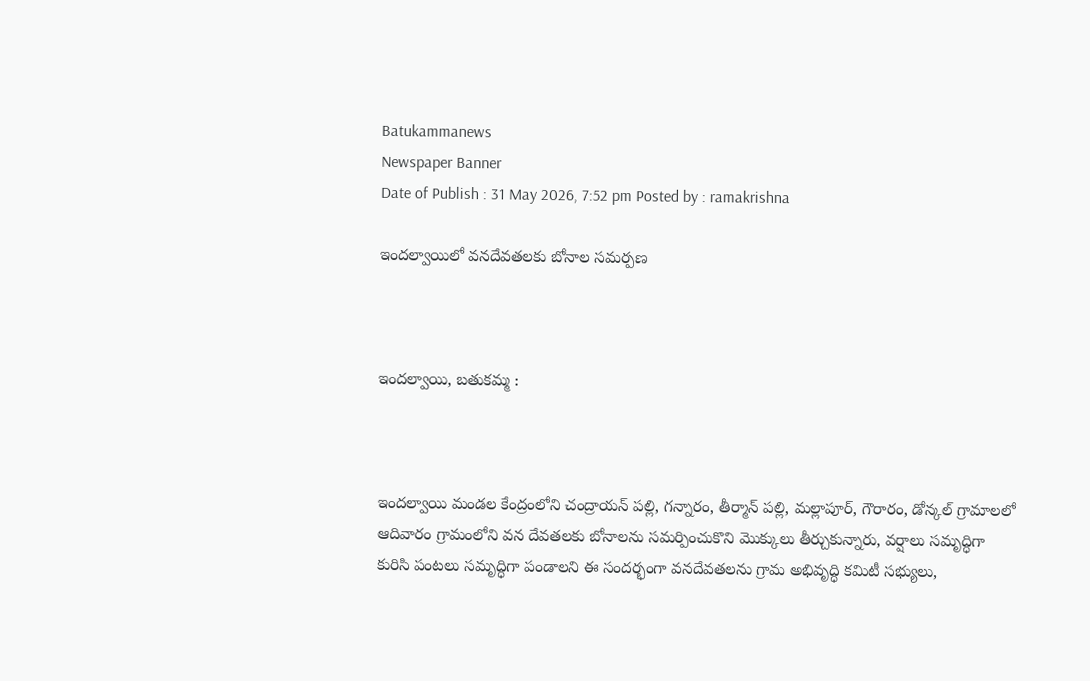Batukammanews
Newspaper Banner
Date of Publish : 31 May 2026, 7:52 pm Posted by : ramakrishna

ఇందల్వాయిలో వనదేవతలకు బోనాల సమర్పణ



ఇందల్వాయి, బతుకమ్మ :



ఇందల్వాయి మండల కేంద్రంలోని చంద్రాయన్ పల్లి, గన్నారం, తీర్మాన్ పల్లి, మల్లాపూర్, గౌరారం, డోన్కల్ గ్రామాలలో ఆదివారం గ్రామంలోని వన దేవతలకు బోనాలను సమర్పించుకొని మొక్కులు తీర్చుకున్నారు, వర్షాలు సమృద్ధిగా కురిసి పంటలు సమృద్ధిగా పండాలని ఈ సందర్భంగా వనదేవతలను గ్రామ అభివృద్ధి కమిటీ సభ్యులు,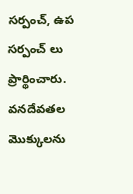సర్పంచ్, ఉప సర్పంచ్ లు ప్రార్థించారు. వనదేవతల మొక్కులను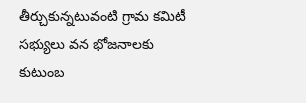తీర్చుకున్నటువంటి గ్రామ కమిటీ సభ్యులు వన భోజనాలకు కుటుంబ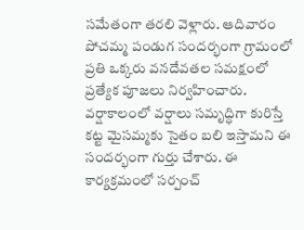సమేతంగా తరలి వెళ్లారు. ఆదివారం పోచమ్మ పండుగ సందర్భంగా గ్రామంలో ప్రతి ఒక్కరు వనదేవతల సమక్షంలో ప్రత్యేక పూజలు నిర్వహించారు. వర్షాకాలంలో వర్షాలు సమృద్ధిగా కురిస్తే కట్ట మైసమ్మకు సైతం బలి ఇస్తామని ఈ సందర్భంగా గుర్తు చేశారు. ఈ కార్యక్రమంలో సర్పంచ్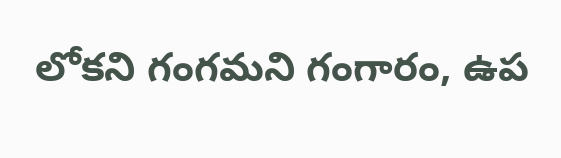లోకని గంగమని గంగారం, ఉప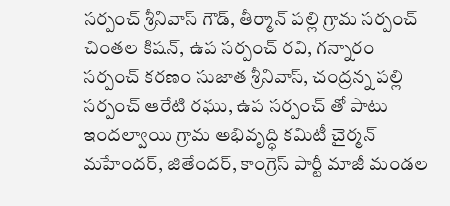సర్పంచ్ శ్రీనివాస్ గౌడ్, తీర్మాన్ పల్లి గ్రామ సర్పంచ్ చింతల కిషన్, ఉప సర్పంచ్ రవి, గన్నారం సర్పంచ్ కరణం సుజాత శ్రీనివాస్, చంద్రన్న పల్లి సర్పంచ్ ఆరేటి రఘు, ఉప సర్పంచ్ తో పాటు ఇందల్వాయి గ్రామ అభివృద్ధి కమిటీ చైర్మన్ మహేందర్, జితేందర్, కాంగ్రెస్ పార్టీ మాజీ మండల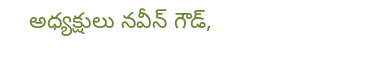అధ్యక్షులు నవీన్ గౌడ్,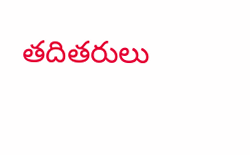తదితరులు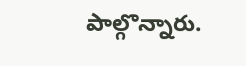పాల్గొన్నారు.